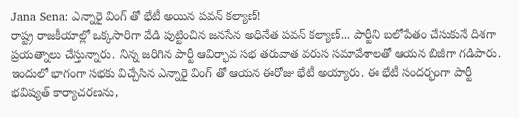Jana Sena: ఎన్నారై వింగ్ తో భేటీ అయిన పవన్ కల్యాణ్!
రాష్ట్ర రాజకీయాల్లో ఒక్కసారిగా వేడి పుట్టించిన జనసేన అధినేత పవన్ కల్యాణ్... పార్టీని బలోపేతం చేసుకునే దిశగా ప్రయత్నాలు చేస్తున్నారు. నిన్న జరిగిన పార్టీ ఆవిర్భావ సభ తరువాత వరుస సమావేశాలతో ఆయన బిజీగా గడిపారు. ఇందులో భాగంగా సభకు విచ్చేసిన ఎన్నారై వింగ్ తో ఆయన ఈరోజు భేటీ అయ్యారు. ఈ భేటీ సందర్భంగా పార్టీ భవిష్యత్ కార్యాచరణను,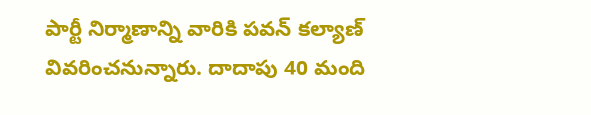పార్టీ నిర్మాణాన్ని వారికి పవన్ కల్యాణ్ వివరించనున్నారు. దాదాపు 40 మంది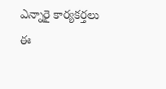ఎన్నారై కార్యకర్తలు ఈ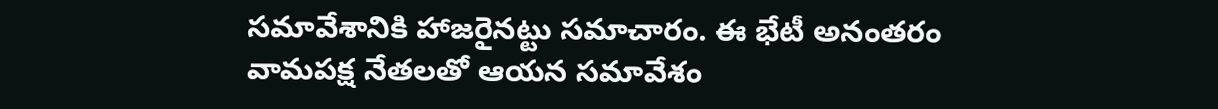సమావేశానికి హాజరైనట్టు సమాచారం. ఈ భేటీ అనంతరం వామపక్ష నేతలతో ఆయన సమావేశం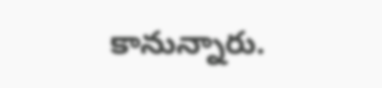కానున్నారు.